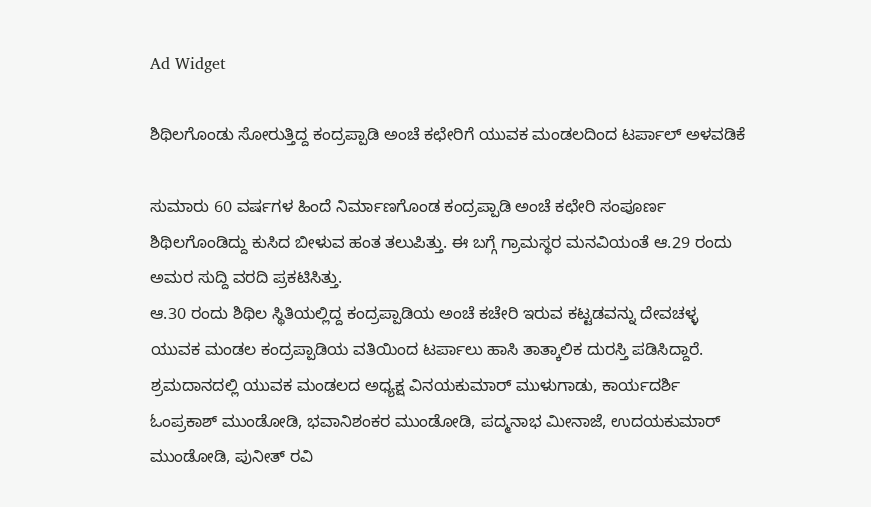Ad Widget

ಶಿಥಿಲಗೊಂಡು ಸೋರುತ್ತಿದ್ದ ಕಂದ್ರಪ್ಪಾಡಿ ಅಂಚೆ ಕಛೇರಿಗೆ ಯುವಕ ಮಂಡಲದಿಂದ ಟರ್ಪಾಲ್ ಅಳವಡಿಕೆ

ಸುಮಾರು 60 ವರ್ಷಗಳ ಹಿಂದೆ ನಿರ್ಮಾಣಗೊಂಡ ಕಂದ್ರಪ್ಪಾಡಿ ಅಂಚೆ ಕಛೇರಿ ಸಂಪೂರ್ಣ ಶಿಥಿಲಗೊಂಡಿದ್ದು ಕುಸಿದ ಬೀಳುವ ಹಂತ ತಲುಪಿತ್ತು. ಈ ಬಗ್ಗೆ ಗ್ರಾಮಸ್ಥರ ಮನವಿಯಂತೆ ಆ.29 ರಂದು ಅಮರ ಸುದ್ದಿ ವರದಿ ಪ್ರಕಟಿಸಿತ್ತು.
ಆ.30 ರಂದು ಶಿಥಿಲ ಸ್ಥಿತಿಯಲ್ಲಿದ್ದ ಕಂದ್ರಪ್ಪಾಡಿಯ ಅಂಚೆ ಕಚೇರಿ ಇರುವ ಕಟ್ಟಡವನ್ನು ದೇವಚಳ್ಳ ಯುವಕ ಮಂಡಲ ಕಂದ್ರಪ್ಪಾಡಿಯ ವತಿಯಿಂದ ಟರ್ಪಾಲು ಹಾಸಿ ತಾತ್ಕಾಲಿಕ ದುರಸ್ತಿ ಪಡಿಸಿದ್ದಾರೆ. ಶ್ರಮದಾನದಲ್ಲಿ ಯುವಕ ಮಂಡಲದ ಅಧ್ಯಕ್ಷ ವಿನಯಕುಮಾರ್ ಮುಳುಗಾಡು, ಕಾರ್ಯದರ್ಶಿ ಓಂಪ್ರಕಾಶ್ ಮುಂಡೋಡಿ, ಭವಾನಿಶಂಕರ ಮುಂಡೋಡಿ, ಪದ್ಮನಾಭ ಮೀನಾಜೆ, ಉದಯಕುಮಾರ್ ಮುಂಡೋಡಿ, ಪುನೀತ್ ರವಿ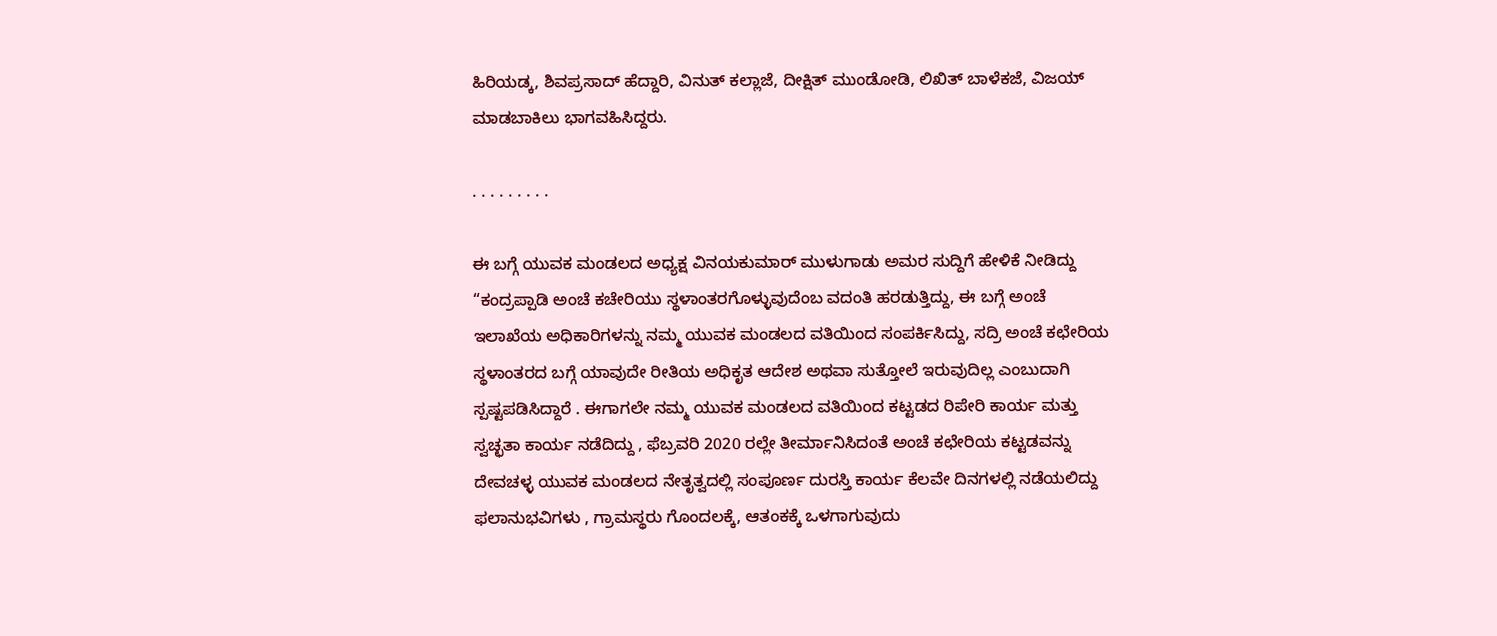ಹಿರಿಯಡ್ಕ, ಶಿವಪ್ರಸಾದ್ ಹೆದ್ದಾರಿ, ವಿನುತ್ ಕಲ್ಲಾಜೆ, ದೀಕ್ಷಿತ್ ಮುಂಡೋಡಿ, ಲಿಖಿತ್ ಬಾಳೆಕಜೆ, ವಿಜಯ್ ಮಾಡಬಾಕಿಲು ಭಾಗವಹಿಸಿದ್ದರು.

. . . . . . . . .

ಈ ಬಗ್ಗೆ ಯುವಕ ಮಂಡಲದ ಅಧ್ಯಕ್ಷ ವಿನಯಕುಮಾರ್ ಮುಳುಗಾಡು ಅಮರ ಸುದ್ದಿಗೆ ಹೇಳಿಕೆ ನೀಡಿದ್ದು “ಕಂದ್ರಪ್ಪಾಡಿ ಅಂಚೆ ಕಚೇರಿಯು ಸ್ಥಳಾಂತರಗೊಳ್ಳುವುದೆಂಬ ವದಂತಿ ಹರಡುತ್ತಿದ್ದು, ಈ ಬಗ್ಗೆ ಅಂಚೆ ಇಲಾಖೆಯ ಅಧಿಕಾರಿಗಳನ್ನು ನಮ್ಮ ಯುವಕ ಮಂಡಲದ ವತಿಯಿಂದ ಸಂಪರ್ಕಿಸಿದ್ದು, ಸದ್ರಿ ಅಂಚೆ ಕಛೇರಿಯ ಸ್ಥಳಾಂತರದ ಬಗ್ಗೆ ಯಾವುದೇ ರೀತಿಯ ಅಧಿಕೃತ ಆದೇಶ ಅಥವಾ ಸುತ್ತೋಲೆ ಇರುವುದಿಲ್ಲ ಎಂಬುದಾಗಿ ಸ್ಪಷ್ಟಪಡಿಸಿದ್ದಾರೆ . ಈಗಾಗಲೇ ನಮ್ಮ ಯುವಕ ಮಂಡಲದ ವತಿಯಿಂದ ಕಟ್ಟಡದ ರಿಪೇರಿ ಕಾರ್ಯ ಮತ್ತು ಸ್ವಚ್ಛತಾ ಕಾರ್ಯ ನಡೆದಿದ್ದು , ಫೆಬ್ರವರಿ 2020 ರಲ್ಲೇ ತೀರ್ಮಾನಿಸಿದಂತೆ ಅಂಚೆ ಕಛೇರಿಯ ಕಟ್ಟಡವನ್ನು ದೇವಚಳ್ಳ ಯುವಕ ಮಂಡಲದ ನೇತೃತ್ವದಲ್ಲಿ ಸಂಪೂರ್ಣ ದುರಸ್ತಿ ಕಾರ್ಯ ಕೆಲವೇ ದಿನಗಳಲ್ಲಿ ನಡೆಯಲಿದ್ದು ಫಲಾನುಭವಿಗಳು , ಗ್ರಾಮಸ್ಥರು ಗೊಂದಲಕ್ಕೆ, ಆತಂಕಕ್ಕೆ ಒಳಗಾಗುವುದು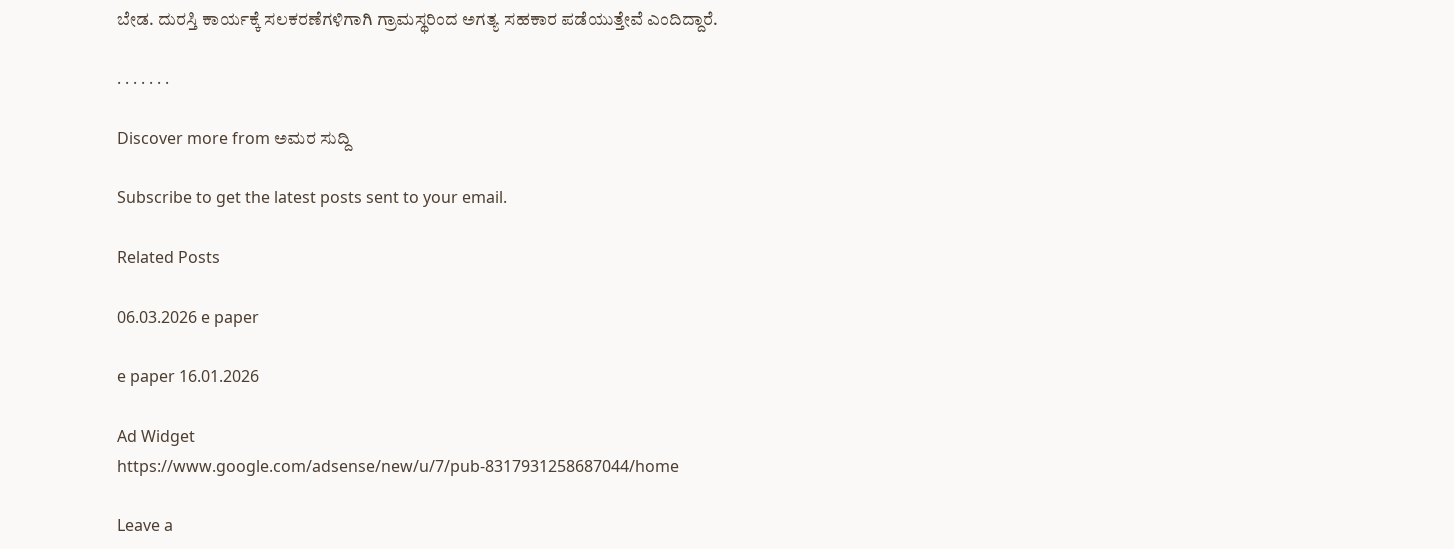ಬೇಡ. ದುರಸ್ತಿ ಕಾರ್ಯಕ್ಕೆ ಸಲಕರಣೆಗಳಿಗಾಗಿ ಗ್ರಾಮಸ್ಥರಿಂದ ಅಗತ್ಯ ಸಹಕಾರ ಪಡೆಯುತ್ತೇವೆ ಎಂದಿದ್ದಾರೆ.

. . . . . . .

Discover more from ಅಮರ ಸುದ್ದಿ

Subscribe to get the latest posts sent to your email.

Related Posts

06.03.2026 e paper

e paper 16.01.2026

Ad Widget
https://www.google.com/adsense/new/u/7/pub-8317931258687044/home

Leave a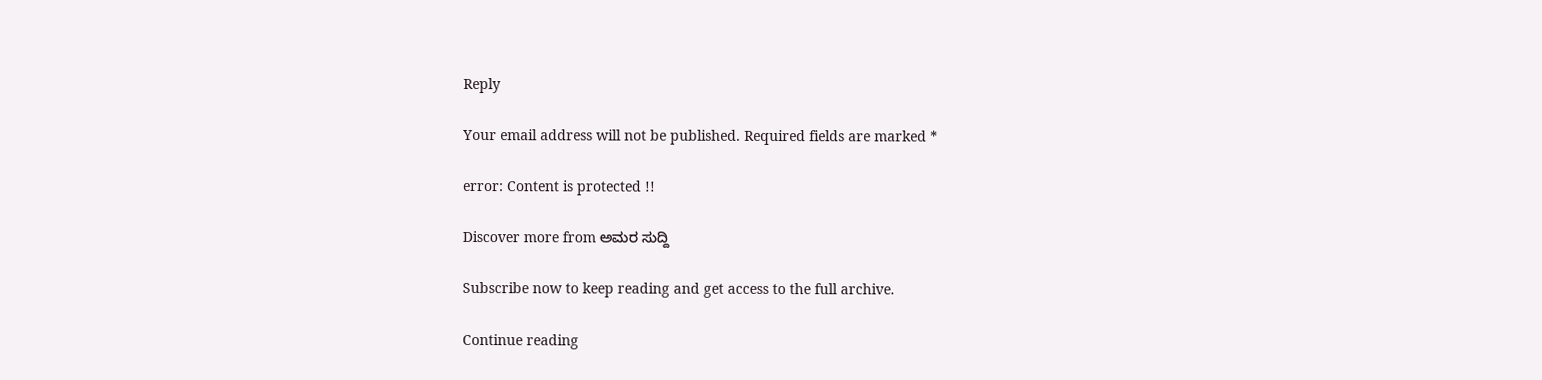Reply

Your email address will not be published. Required fields are marked *

error: Content is protected !!

Discover more from ಅಮರ ಸುದ್ದಿ

Subscribe now to keep reading and get access to the full archive.

Continue reading